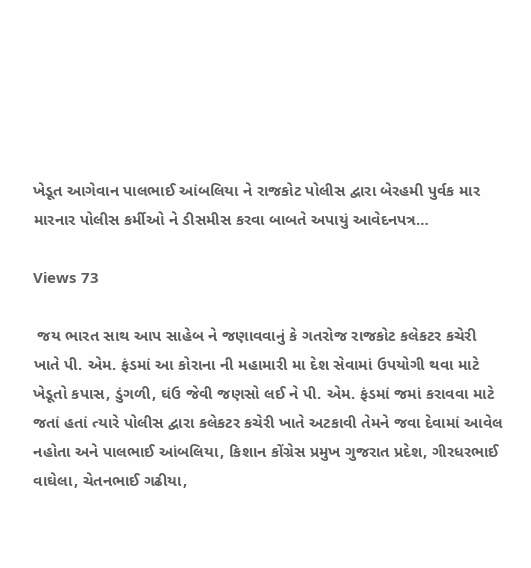ખેડૂત આગેવાન પાલભાઈ આંબલિયા ને રાજકોટ પોલીસ દ્વારા બેરહમી પુર્વક માર મારનાર પોલીસ કર્મીઓ ને ડીસમીસ કરવા બાબતે અપાયું આવેદનપત્ર…

Views 73

 જય ભારત સાથ આપ સાહેબ ને જણાવવાનું કે ગતરોજ રાજકોટ કલેકટર કચેરી ખાતે પી. એમ. ફંડમાં આ કોરાના ની મહામારી મા દેશ સેવામાં ઉપયોગી થવા માટે ખેડૂતો કપાસ, ડુંગળી, ઘંઉ જેવી જણસો લઈ ને પી. એમ. ફંડમાં જમાં કરાવવા માટે જતાં હતાં ત્યારે પોલીસ દ્વારા કલેકટર કચેરી ખાતે અટકાવી તેમને જવા દેવામાં આવેલ નહોતા અને પાલભાઈ આંબલિયા, કિશાન કોંગ્રેસ પ્રમુખ ગુજરાત પ્રદેશ, ગીરધરભાઈ વાઘેલા, ચેતનભાઈ ગઢીયા,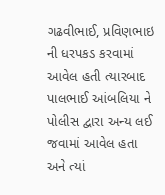ગઢવીભાઈ, પ્રવિણભાઇ ની ધરપકડ કરવામાં આવેલ હતી ત્યારબાદ પાલભાઈ આંબલિયા ને પોલીસ દ્વારા અન્ય લઈ જવામાં આવેલ હતા અને ત્યાં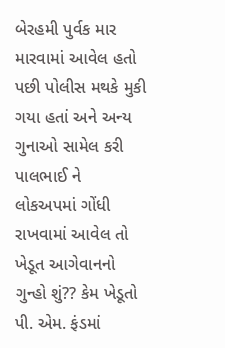બેરહમી પુર્વક માર મારવામાં આવેલ હતો પછી પોલીસ મથકે મુકી ગયા હતાં અને અન્ય ગુનાઓ સામેલ કરી પાલભાઈ ને લોકઅપમાં ગોંધી રાખવામાં આવેલ તો ખેડૂત આગેવાનનો ગુન્હો શું?? કેમ ખેડૂતો પી. એમ. ફંડમાં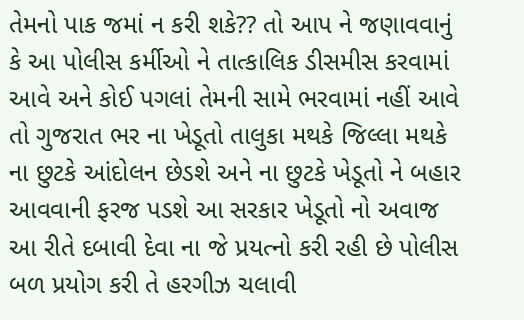તેમનો પાક જમાં ન કરી શકે?? તો આપ ને જણાવવાનું કે આ પોલીસ કર્મીઓ ને તાત્કાલિક ડીસમીસ કરવામાં આવે અને કોઈ પગલાં તેમની સામે ભરવામાં નહીં આવે તો ગુજરાત ભર ના ખેડૂતો તાલુકા મથકે જિલ્લા મથકે ના છુટકે આંદોલન છેડશે અને ના છુટકે ખેડૂતો ને બહાર આવવાની ફરજ પડશે આ સરકાર ખેડૂતો નો અવાજ આ રીતે દબાવી દેવા ના જે પ્રયત્નો કરી રહી છે પોલીસ બળ પ્રયોગ કરી તે હરગીઝ ચલાવી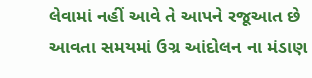લેવામાં નહીં આવે તે આપને રજૂઆત છે આવતા સમયમાં ઉગ્ર આંદોલન ના મંડાણ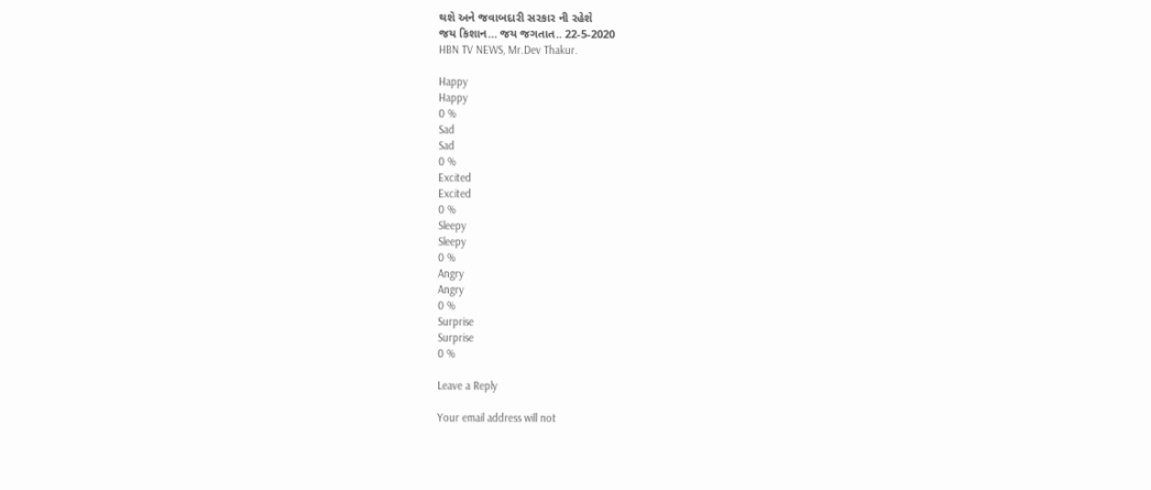થશે અને જવાબદારી સરકાર ની રહેશે
જય કિશાન… જય જગતાત.. 22-5-2020
HBN TV NEWS, Mr.Dev Thakur.

Happy
Happy
0 %
Sad
Sad
0 %
Excited
Excited
0 %
Sleepy
Sleepy
0 %
Angry
Angry
0 %
Surprise
Surprise
0 %

Leave a Reply

Your email address will not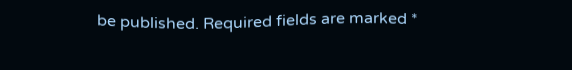be published. Required fields are marked *